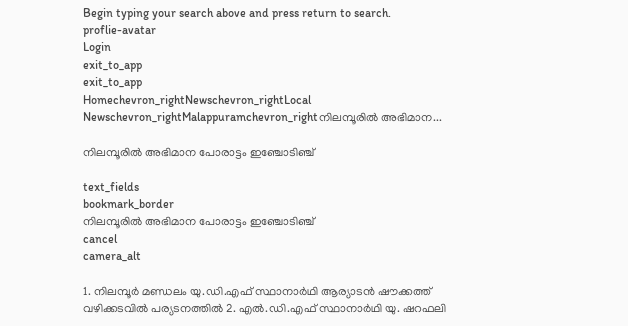Begin typing your search above and press return to search.
proflie-avatar
Login
exit_to_app
exit_to_app
Homechevron_rightNewschevron_rightLocal Newschevron_rightMalappuramchevron_rightനിലമ്പൂരിൽ അഭിമാന...

നിലമ്പൂരിൽ അഭിമാന പോരാട്ടം ഇഞ്ചോടിഞ്ച്

text_fields
bookmark_border
നിലമ്പൂരിൽ അഭിമാന പോരാട്ടം ഇഞ്ചോടിഞ്ച്
cancel
camera_alt

1. നിലമ്പൂർ മണ്ഡലം യു.ഡി.എഫ് സ്ഥാനാർഥി ആര‍്യാടൻ ഷൗക്കത്ത് വഴിക്കടവിൽ പര‍്യടനത്തിൽ 2. എൽ.ഡി.എഫ് സ്ഥാനാർഥി യു. ഷറഫലി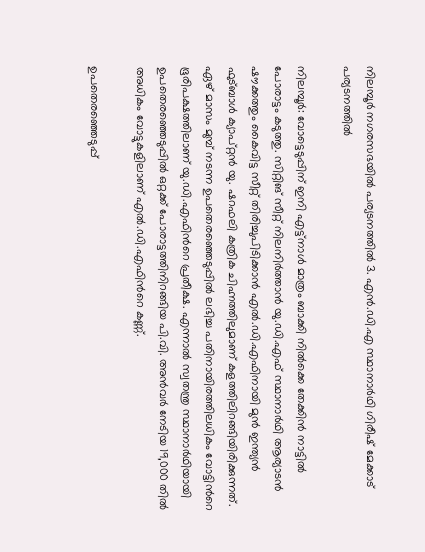നിലമ്പൂർ നഗരസഭയിൽ പര‍്യടനത്തിൽ 3. എൻ.ഡി.എ സ്ഥാനാർഥി ഗിരീഷ് മേക്കാട് പര‍്യടനത്തിൽ

നിലമ്പൂർ: വോട്ടെടുപ്പിന് ഇനി എട്ട്നാൾ മാത്രം ബാക്കി നിൽക്കെ തേക്കിൻ നാട്ടിൽ പോരാട്ടം കടുത്തു. സിറ്റിങ് സീറ്റ് നിലനിർത്താൻ യു.ഡി.എഫ് സ്ഥാനാർഥി ആര‍്യാടൻ ഷൗക്കത്തും കൈവിട്ട സീറ്റ് തിരിച്ചുപിടിക്കാൻ എൽ.ഡി.എഫിനായി മുൻ ഇന്ത‍്യൻ ഫുട്ബാൾ ക‍്യാപ്റ്റൻ യു. ഷറഫലി കത്രിക ചിഹ്നത്തിലുമാണ് കളത്തിലിറങ്ങിയിരിക്കുന്നത്. ഏഴ് മാസം മുമ്പ് നടന്ന ഉപതെരഞ്ഞെടുപ്പിൽ ലഭിച്ച പതിനായിരത്തിലധികം വോട്ടിന്‍റെ ഭൂരിപക്ഷത്തിലാണ് യു.ഡി.എഫിന്‍റെ പ്രതീക്ഷ. എന്നാൽ സ്വതന്ത്ര സ്ഥാനാർഥിയായി ഉപതെരഞ്ഞെടുപ്പിൽ ഒറ്റക്ക് പോരാട്ടത്തിനിറങ്ങിയ പി.വി. അൻവർ നേടിയ 19,000 തിൽ അധികം വോട്ടുകളിലാണ് എൽ.ഡി.എഫിന്‍റെ കണ്ണ്.

ഉപതെരഞ്ഞെടുപ്പ്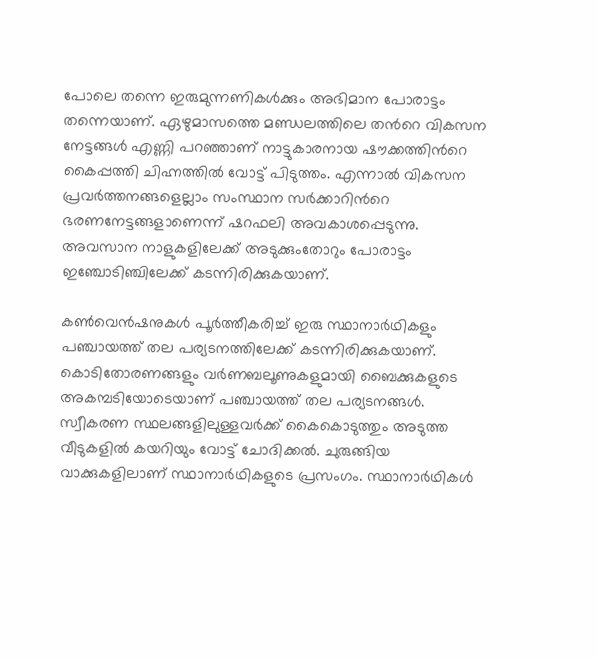പോലെ തന്നെ ഇരുമുന്നണികൾക്കും അഭിമാന പോരാട്ടം തന്നെയാണ്. ഏഴുമാസത്തെ മണ്ഡലത്തിലെ തന്‍റെ വികസന നേട്ടങ്ങൾ എണ്ണി പറഞ്ഞാണ് നാട്ടുകാരനായ ഷൗക്കത്തിന്‍റെ കൈപ്പത്തി ചിഹ്നത്തിൽ വോട്ട് പിടുത്തം. എന്നാൽ വികസന പ്രവർത്തനങ്ങളെല്ലാം സംസ്ഥാന സർക്കാറിന്‍റെ ഭരണനേട്ടങ്ങളാണെന്ന് ഷറഫലി അവകാശപ്പെടുന്നു. അവസാന നാളുകളിലേക്ക് അടുക്കുംതോറും പോരാട്ടം ഇഞ്ചോടിഞ്ചിലേക്ക് കടന്നിരിക്കുകയാണ്.

കൺവെൻഷനുകൾ പൂർത്തീകരിച്ച് ഇരു സ്ഥാനാർഥികളും പഞ്ചായത്ത് തല പര‍്യടനത്തിലേക്ക് കടന്നിരിക്കുകയാണ്. കൊടിതോരണങ്ങളും വർണബലൂണുകളുമായി ബൈക്കുകളുടെ അകമ്പടിയോടെയാണ് പഞ്ചായത്ത് തല പര‍്യടനങ്ങൾ. സ്വീകരണ സ്ഥലങ്ങളിലുള്ളവർക്ക് കൈകൊടുത്തും അടുത്ത വീടുകളിൽ കയറിയും വോട്ട് ചോദിക്കൽ. ചുരുങ്ങിയ വാക്കുകളിലാണ് സ്ഥാനാർഥികളുടെ പ്രസംഗം. സ്ഥാനാർഥികൾ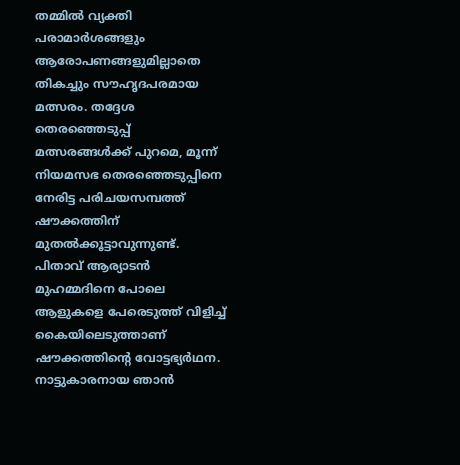തമ്മിൽ വ‍്യക്തി പരാമാർശങ്ങളും ആരോപണങ്ങളുമില്ലാതെ തികച്ചും സൗഹൃദപരമായ മത്സരം. തദ്ദേശ തെരഞ്ഞെടുപ്പ് മത്സരങ്ങൾക്ക് പുറമെ, മൂന്ന് നിയമസഭ തെരഞ്ഞെടുപ്പിനെ നേരിട്ട പരിചയസമ്പത്ത് ഷൗക്കത്തിന് മുതൽക്കൂട്ടാവുന്നുണ്ട്. പിതാവ് ആര‍്യാടൻ മുഹമ്മദിനെ പോലെ ആളുകളെ പേരെടുത്ത് വിളിച്ച് കൈയിലെടുത്താണ് ഷൗക്കത്തിന്‍റെ വോട്ടഭ്യർഥന. നാട്ടുകാരനായ ഞാൻ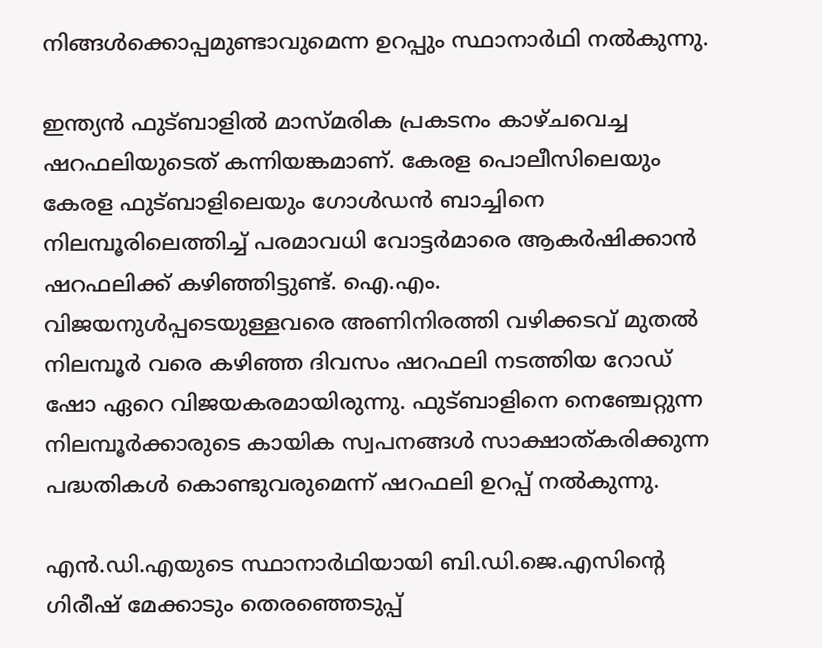നിങ്ങൾക്കൊപ്പമുണ്ടാവുമെന്ന ഉറപ്പും സ്ഥാനാർഥി നൽകുന്നു.

ഇന്ത‍്യൻ ഫുട്ബാളിൽ മാസ്മരിക പ്രകടനം കാഴ്ചവെച്ച ഷറഫലിയുടെത് കന്നിയങ്കമാണ്. കേരള പൊലീസിലെയും കേരള ഫുട്ബാളിലെയും ഗോൾഡൻ ബാച്ചിനെ നിലമ്പൂരിലെത്തിച്ച് പരമാവധി വോട്ടർമാരെ ആകർഷിക്കാൻ ഷറഫലിക്ക് കഴിഞ്ഞിട്ടുണ്ട്. ഐ.എം. വിജയനുൾപ്പടെയുള്ളവരെ അണിനിരത്തി വഴിക്കടവ് മുതൽ നിലമ്പൂർ വരെ കഴിഞ്ഞ ദിവസം ഷറഫലി നടത്തിയ റോഡ് ഷോ ഏറെ വിജയകരമായിരുന്നു. ഫുട്ബാളിനെ നെഞ്ചേറ്റുന്ന നിലമ്പൂർക്കാരുടെ കായിക സ്വപനങ്ങൾ സാക്ഷാത്കരിക്കുന്ന പദ്ധതികൾ കൊണ്ടുവരുമെന്ന് ഷറഫലി ഉറപ്പ് നൽകുന്നു.

എൻ.ഡി.എയുടെ സ്ഥാനാർഥിയായി ബി.ഡി.ജെ.എസിന്‍റെ ഗിരീഷ് മേക്കാടും തെരഞ്ഞെടുപ്പ്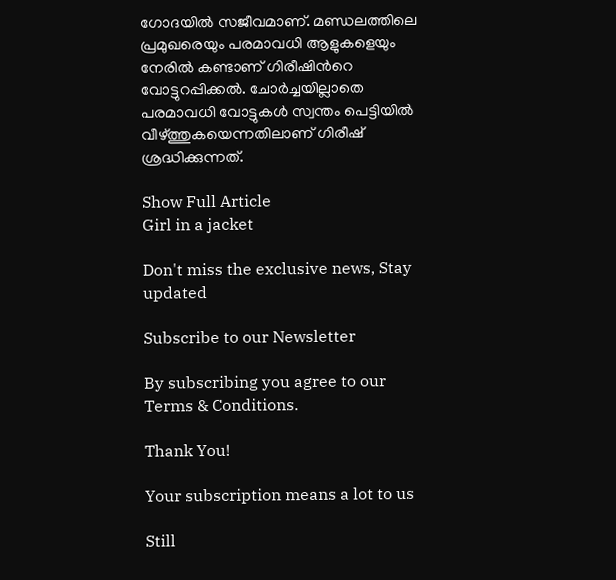ഗോദയിൽ സജീവമാണ്. മണ്ഡലത്തിലെ പ്രമുഖരെയും പരമാവധി ആളുകളെയും നേരിൽ കണ്ടാണ് ഗിരീഷിന്‍റെ വോട്ടുറപ്പിക്കൽ. ചോർച്ചയില്ലാതെ പരമാവധി വോട്ടുകൾ സ്വന്തം പെട്ടിയിൽ വീഴ്ത്തുകയെന്നതിലാണ് ഗിരീഷ് ശ്രദ്ധിക്കുന്നത്.

Show Full Article
Girl in a jacket

Don't miss the exclusive news, Stay updated

Subscribe to our Newsletter

By subscribing you agree to our Terms & Conditions.

Thank You!

Your subscription means a lot to us

Still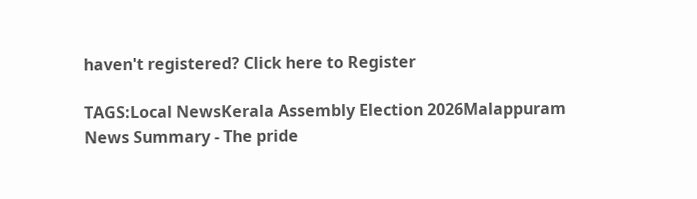haven't registered? Click here to Register

TAGS:Local NewsKerala Assembly Election 2026Malappuram
News Summary - The pride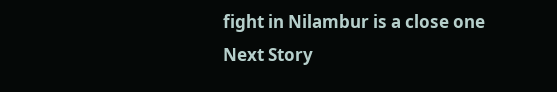fight in Nilambur is a close one
Next Story